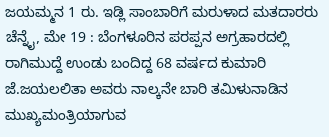ಜಯಮ್ಮನ 1 ರು. ಇಡ್ಲಿ ಸಾಂಬಾರಿಗೆ ಮರುಳಾದ ಮತದಾರರು
ಚೆನ್ನೈ, ಮೇ 19 : ಬೆಂಗಳೂರಿನ ಪರಪ್ಪನ ಅಗ್ರಹಾರದಲ್ಲಿ ರಾಗಿಮುದ್ದೆ ಉಂಡು ಬಂದಿದ್ದ 68 ವರ್ಷದ ಕುಮಾರಿ ಜೆ.ಜಯಲಲಿತಾ ಅವರು ನಾಲ್ಕನೇ ಬಾರಿ ತಮಿಳುನಾಡಿನ ಮುಖ್ಯಮಂತ್ರಿಯಾಗುವ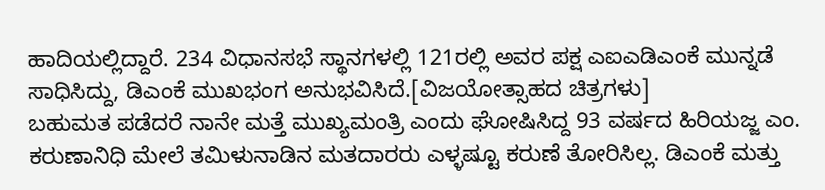ಹಾದಿಯಲ್ಲಿದ್ದಾರೆ. 234 ವಿಧಾನಸಭೆ ಸ್ಥಾನಗಳಲ್ಲಿ 121ರಲ್ಲಿ ಅವರ ಪಕ್ಷ ಎಐಎಡಿಎಂಕೆ ಮುನ್ನಡೆ ಸಾಧಿಸಿದ್ದು, ಡಿಎಂಕೆ ಮುಖಭಂಗ ಅನುಭವಿಸಿದೆ.[ವಿಜಯೋತ್ಸಾಹದ ಚಿತ್ರಗಳು]
ಬಹುಮತ ಪಡೆದರೆ ನಾನೇ ಮತ್ತೆ ಮುಖ್ಯಮಂತ್ರಿ ಎಂದು ಘೋಷಿಸಿದ್ದ 93 ವರ್ಷದ ಹಿರಿಯಜ್ಜ ಎಂ. ಕರುಣಾನಿಧಿ ಮೇಲೆ ತಮಿಳುನಾಡಿನ ಮತದಾರರು ಎಳ್ಳಷ್ಟೂ ಕರುಣೆ ತೋರಿಸಿಲ್ಲ. ಡಿಎಂಕೆ ಮತ್ತು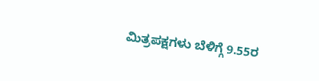ಮಿತ್ರಪಕ್ಷಗಳು ಬೆಳಿಗ್ಗೆ 9.55ರ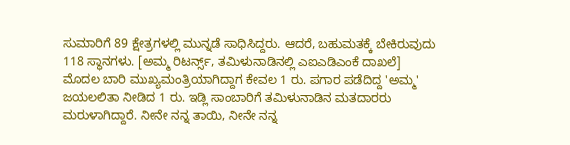ಸುಮಾರಿಗೆ 89 ಕ್ಷೇತ್ರಗಳಲ್ಲಿ ಮುನ್ನಡೆ ಸಾಧಿಸಿದ್ದರು. ಆದರೆ, ಬಹುಮತಕ್ಕೆ ಬೇಕಿರುವುದು 118 ಸ್ಥಾನಗಳು. [ಅಮ್ಮ ರಿಟರ್ನ್ಸ್, ತಮಿಳುನಾಡಿನಲ್ಲಿ ಎಐಎಡಿಎಂಕೆ ದಾಖಲೆ]
ಮೊದಲ ಬಾರಿ ಮುಖ್ಯಮಂತ್ರಿಯಾಗಿದ್ದಾಗ ಕೇವಲ 1 ರು. ಪಗಾರ ಪಡೆದಿದ್ದ 'ಅಮ್ಮ' ಜಯಲಲಿತಾ ನೀಡಿದ 1 ರು. ಇಡ್ಲಿ ಸಾಂಬಾರಿಗೆ ತಮಿಳುನಾಡಿನ ಮತದಾರರು ಮರುಳಾಗಿದ್ದಾರೆ. ನೀನೇ ನನ್ನ ತಾಯಿ, ನೀನೇ ನನ್ನ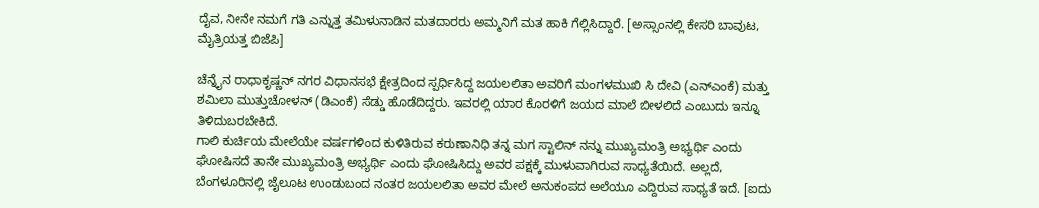ದೈವ, ನೀನೇ ನಮಗೆ ಗತಿ ಎನ್ನುತ್ತ ತಮಿಳುನಾಡಿನ ಮತದಾರರು ಅಮ್ಮನಿಗೆ ಮತ ಹಾಕಿ ಗೆಲ್ಲಿಸಿದ್ದಾರೆ. [ಅಸ್ಸಾಂನಲ್ಲಿ ಕೇಸರಿ ಬಾವುಟ, ಮೈತ್ರಿಯತ್ತ ಬಿಜೆಪಿ]

ಚೆನ್ನೈನ ರಾಧಾಕೃಷ್ಣನ್ ನಗರ ವಿಧಾನಸಭೆ ಕ್ಷೇತ್ರದಿಂದ ಸ್ಪರ್ಧಿಸಿದ್ದ ಜಯಲಲಿತಾ ಅವರಿಗೆ ಮಂಗಳಮುಖಿ ಸಿ ದೇವಿ (ಎನ್ಎಂಕೆ) ಮತ್ತು ಶಮಿಲಾ ಮುತ್ತುಚೋಳನ್ (ಡಿಎಂಕೆ) ಸೆಡ್ಡು ಹೊಡೆದಿದ್ದರು. ಇವರಲ್ಲಿ ಯಾರ ಕೊರಳಿಗೆ ಜಯದ ಮಾಲೆ ಬೀಳಲಿದೆ ಎಂಬುದು ಇನ್ನೂ ತಿಳಿದುಬರಬೇಕಿದೆ.
ಗಾಲಿ ಕುರ್ಚಿಯ ಮೇಲೆಯೇ ವರ್ಷಗಳಿಂದ ಕುಳಿತಿರುವ ಕರುಣಾನಿಧಿ ತನ್ನ ಮಗ ಸ್ಟಾಲಿನ್ ನನ್ನು ಮುಖ್ಯಮಂತ್ರಿ ಅಭ್ಯರ್ಥಿ ಎಂದು ಘೋಷಿಸದೆ ತಾನೇ ಮುಖ್ಯಮಂತ್ರಿ ಅಭ್ಯರ್ಥಿ ಎಂದು ಘೋಷಿಸಿದ್ದು ಅವರ ಪಕ್ಷಕ್ಕೆ ಮುಳುವಾಗಿರುವ ಸಾಧ್ಯತೆಯಿದೆ. ಅಲ್ಲದೆ, ಬೆಂಗಳೂರಿನಲ್ಲಿ ಜೈಲೂಟ ಉಂಡುಬಂದ ನಂತರ ಜಯಲಲಿತಾ ಅವರ ಮೇಲೆ ಅನುಕಂಪದ ಅಲೆಯೂ ಎದ್ದಿರುವ ಸಾಧ್ಯತೆ ಇದೆ. [ಐದು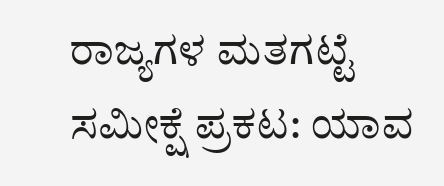ರಾಜ್ಯಗಳ ಮತಗಟ್ಟೆ ಸಮೀಕ್ಷೆ ಪ್ರಕಟ: ಯಾವ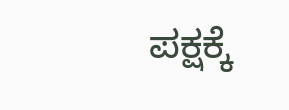ಪಕ್ಷಕ್ಕೆ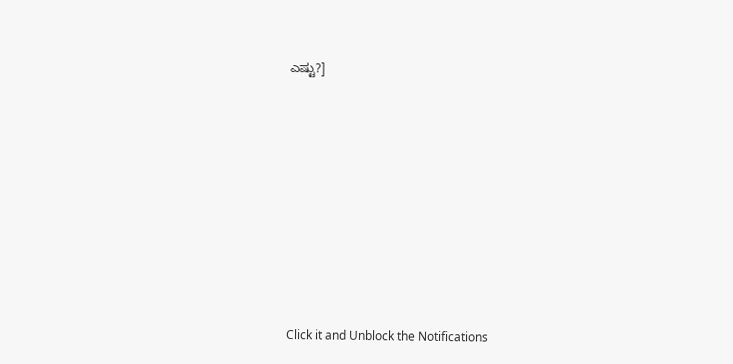ಎಷ್ಟು?]












Click it and Unblock the Notifications